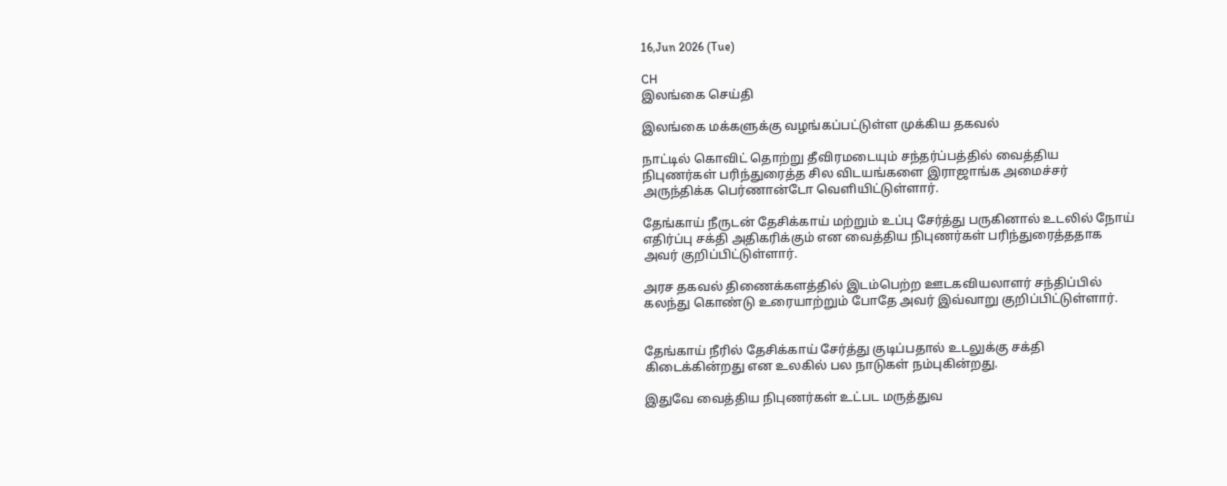16,Jun 2026 (Tue)

CH
இலங்கை செய்தி

இலங்கை மக்களுக்கு வழங்கப்பட்டுள்ள முக்கிய தகவல்

நாட்டில் கொவிட் தொற்று தீவிரமடையும் சந்தர்ப்பத்தில் வைத்திய நிபுணர்கள் பரிந்துரைத்த சில விடயங்களை இராஜாங்க அமைச்சர் அருந்திக்க பெர்ணான்டோ வெளியிட்டுள்ளார்.

தேங்காய் நீருடன் தேசிக்காய் மற்றும் உப்பு சேர்த்து பருகினால் உடலில் நோய் எதிர்ப்பு சக்தி அதிகரிக்கும் என வைத்திய நிபுணர்கள் பரிந்துரைத்ததாக அவர் குறிப்பிட்டுள்ளார்.

அரச தகவல் திணைக்களத்தில் இடம்பெற்ற ஊடகவியலாளர் சந்திப்பில் கலந்து கொண்டு உரையாற்றும் போதே அவர் இவ்வாறு குறிப்பிட்டுள்ளார்.


தேங்காய் நீரில் தேசிக்காய் சேர்த்து குடிப்பதால் உடலுக்கு சக்தி கிடைக்கின்றது என உலகில் பல நாடுகள் நம்புகின்றது.

இதுவே வைத்திய நிபுணர்கள் உட்பட மருத்துவ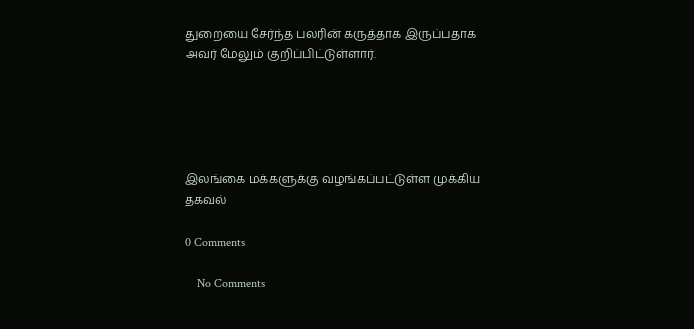துறையை சேர்ந்த பலரின் கருத்தாக இருப்பதாக அவர் மேலும் குறிப்பிட்டுள்ளார்.





இலங்கை மக்களுக்கு வழங்கப்பட்டுள்ள முக்கிய தகவல்

0 Comments

    No Comments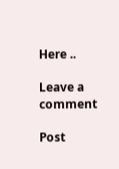Here ..

Leave a comment

Post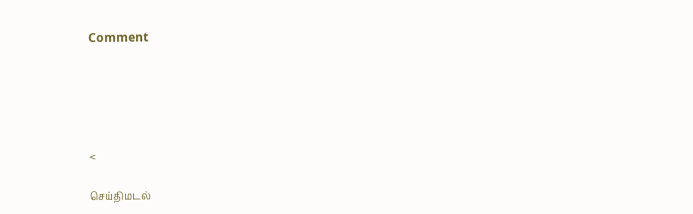Comment





<

செய்திமடல்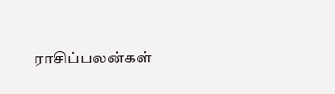ராசிப்பலன்கள்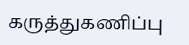கருத்துகணிப்பு